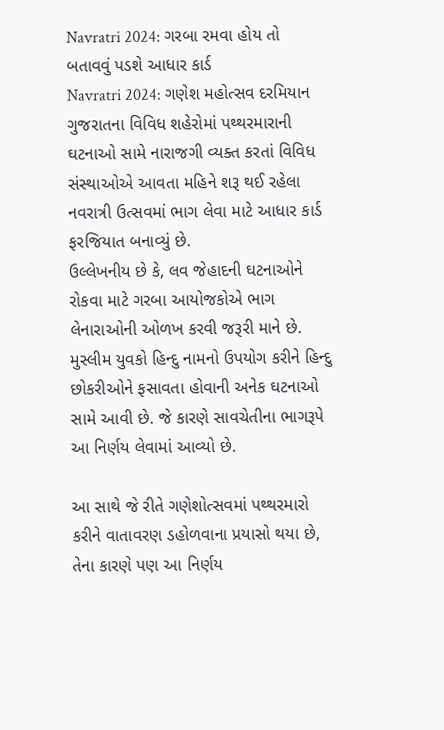Navratri 2024: ગરબા રમવા હોય તો બતાવવું પડશે આધાર કાર્ડ
Navratri 2024: ગણેશ મહોત્સવ દરમિયાન ગુજરાતના વિવિધ શહેરોમાં પથ્થરમારાની ઘટનાઓ સામે નારાજગી વ્યક્ત કરતાં વિવિધ સંસ્થાઓએ આવતા મહિને શરૂ થઈ રહેલા નવરાત્રી ઉત્સવમાં ભાગ લેવા માટે આધાર કાર્ડ ફરજિયાત બનાવ્યું છે.
ઉલ્લેખનીય છે કે, લવ જેહાદની ઘટનાઓને રોકવા માટે ગરબા આયોજકોએ ભાગ લેનારાઓની ઓળખ કરવી જરૂરી માને છે.
મુસ્લીમ યુવકો હિન્દુ નામનો ઉપયોગ કરીને હિન્દુ છોકરીઓને ફસાવતા હોવાની અનેક ઘટનાઓ સામે આવી છે. જે કારણે સાવચેતીના ભાગરૂપે આ નિર્ણય લેવામાં આવ્યો છે.

આ સાથે જે રીતે ગણેશોત્સવમાં પથ્થરમારો કરીને વાતાવરણ ડહોળવાના પ્રયાસો થયા છે, તેના કારણે પણ આ નિર્ણય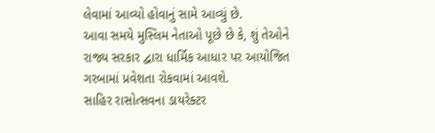લેવામાં આવ્યો હોવાનું સામે આવ્યું છે.
આવા સમયે મુસ્લિમ નેતાઓ પૂછે છે કે, શું તેઓને રાજ્ય સરકાર દ્વારા ધાર્મિક આધાર પર આયોજિત ગરબામાં પ્રવેશતા રોકવામાં આવશે.
સાહિર રાસોત્સવના ડાયરેક્ટર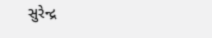સુરેન્દ્ર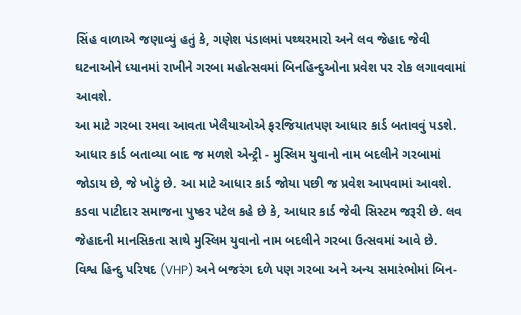સિંહ વાળાએ જણાવ્યું હતું કે, ગણેશ પંડાલમાં પથ્થરમારો અને લવ જેહાદ જેવી ઘટનાઓને ધ્યાનમાં રાખીને ગરબા મહોત્સવમાં બિનહિન્દુઓના પ્રવેશ પર રોક લગાવવામાં આવશે.
આ માટે ગરબા રમવા આવતા ખેલૈયાઓએ ફરજિયાતપણ આધાર કાર્ડ બતાવવું પડશે.
આધાર કાર્ડ બતાવ્યા બાદ જ મળશે એન્ટ્રી - મુસ્લિમ યુવાનો નામ બદલીને ગરબામાં જોડાય છે, જે ખોટું છે. આ માટે આધાર કાર્ડ જોયા પછી જ પ્રવેશ આપવામાં આવશે.
કડવા પાટીદાર સમાજના પુષ્કર પટેલ કહે છે કે, આધાર કાર્ડ જેવી સિસ્ટમ જરૂરી છે. લવ જેહાદની માનસિકતા સાથે મુસ્લિમ યુવાનો નામ બદલીને ગરબા ઉત્સવમાં આવે છે.
વિશ્વ હિન્દુ પરિષદ (VHP) અને બજરંગ દળે પણ ગરબા અને અન્ય સમારંભોમાં બિન-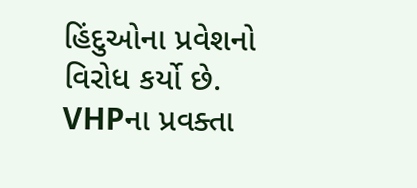હિંદુઓના પ્રવેશનો વિરોધ કર્યો છે. VHPના પ્રવક્તા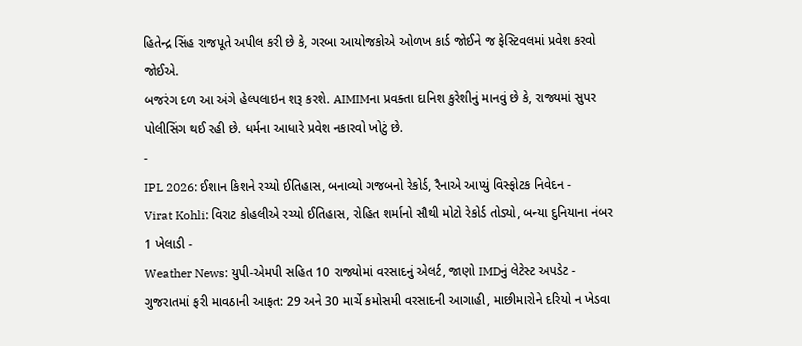હિતેન્દ્ર સિંહ રાજપૂતે અપીલ કરી છે કે, ગરબા આયોજકોએ ઓળખ કાર્ડ જોઈને જ ફેસ્ટિવલમાં પ્રવેશ કરવો જોઈએ.
બજરંગ દળ આ અંગે હેલ્પલાઇન શરૂ કરશે. AIMIMના પ્રવક્તા દાનિશ કુરેશીનું માનવું છે કે, રાજ્યમાં સુપર પોલીસિંગ થઈ રહી છે. ધર્મના આધારે પ્રવેશ નકારવો ખોટું છે.
-
IPL 2026: ઈશાન કિશને રચ્યો ઈતિહાસ, બનાવ્યો ગજબનો રેકોર્ડ, રૈનાએ આપ્યું વિસ્ફોટક નિવેદન -
Virat Kohli: વિરાટ કોહલીએ રચ્યો ઈતિહાસ, રોહિત શર્માનો સૌથી મોટો રેકોર્ડ તોડ્યો, બન્યા દુનિયાના નંબર 1 ખેલાડી -
Weather News: યુપી-એમપી સહિત 10 રાજ્યોમાં વરસાદનું એલર્ટ, જાણો IMDનું લેટેસ્ટ અપડેટ -
ગુજરાતમાં ફરી માવઠાની આફત: 29 અને 30 માર્ચે કમોસમી વરસાદની આગાહી, માછીમારોને દરિયો ન ખેડવા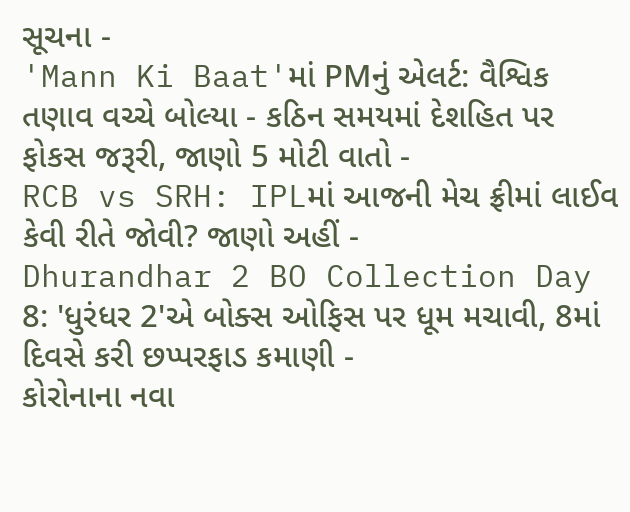સૂચના -
'Mann Ki Baat'માં PMનું એલર્ટ: વૈશ્વિક તણાવ વચ્ચે બોલ્યા - કઠિન સમયમાં દેશહિત પર ફોકસ જરૂરી, જાણો 5 મોટી વાતો -
RCB vs SRH: IPLમાં આજની મેચ ફ્રીમાં લાઈવ કેવી રીતે જોવી? જાણો અહીં -
Dhurandhar 2 BO Collection Day 8: 'ધુરંધર 2'એ બોક્સ ઓફિસ પર ધૂમ મચાવી, 8માં દિવસે કરી છપ્પરફાડ કમાણી -
કોરોનાના નવા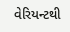વેરિયન્ટથી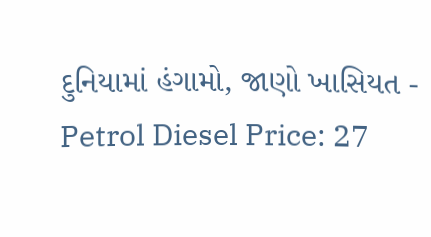દુનિયામાં હંગામો, જાણો ખાસિયત -
Petrol Diesel Price: 27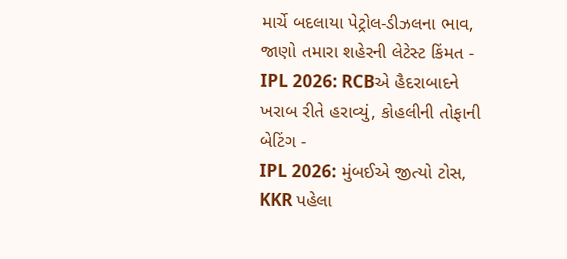માર્ચે બદલાયા પેટ્રોલ-ડીઝલના ભાવ, જાણો તમારા શહેરની લેટેસ્ટ કિંમત -
IPL 2026: RCBએ હૈદરાબાદને ખરાબ રીતે હરાવ્યું, કોહલીની તોફાની બેટિંગ -
IPL 2026: મુંબઈએ જીત્યો ટોસ, KKR પહેલા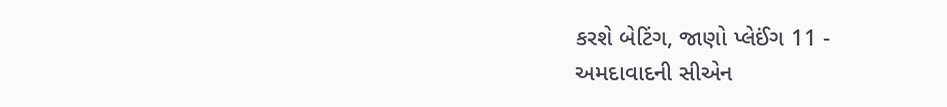કરશે બેટિંગ, જાણો પ્લેઈંગ 11 -
અમદાવાદની સીએન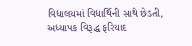વિદ્યાલયમાં વિદ્યાર્થિની સાથે છેડતી, અધ્યાપક વિરૂદ્ધ ફરિયાદ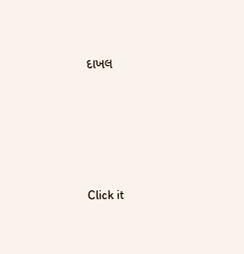દાખલ









Click it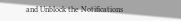and Unblock the Notifications